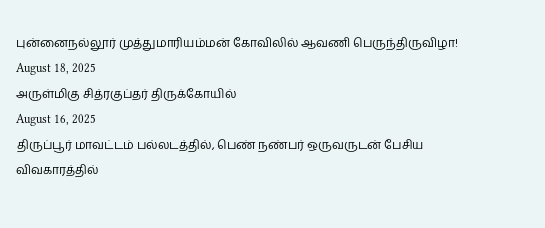புன்னைநல்லூர் முத்துமாரியம்மன் கோவிலில் ஆவணி பெருந்திருவிழா!
August 18, 2025
அருள்மிகு சித்ரகுப்தர் திருக்கோயில்
August 16, 2025
திருப்பூர் மாவட்டம் பல்லடத்தில், பெண் நண்பர் ஒருவருடன் பேசிய விவகாரத்தில்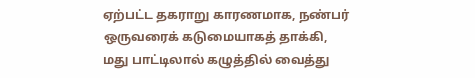ஏற்பட்ட தகராறு காரணமாக, நண்பர் ஒருவரைக் கடுமையாகத் தாக்கி, மது பாட்டிலால் கழுத்தில் வைத்து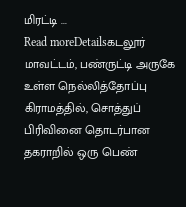மிரட்டி ...
Read moreDetailsகடலூர் மாவட்டம், பண்ருட்டி அருகே உள்ள நெல்லித்தோப்பு கிராமத்தில், சொத்துப் பிரிவினை தொடர்பான தகராறில் ஒரு பெண்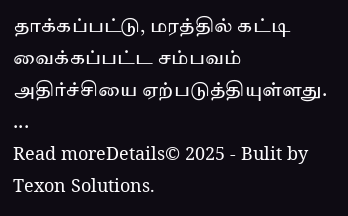தாக்கப்பட்டு, மரத்தில் கட்டி வைக்கப்பட்ட சம்பவம் அதிர்ச்சியை ஏற்படுத்தியுள்ளது. ...
Read moreDetails© 2025 - Bulit by Texon Solutions.